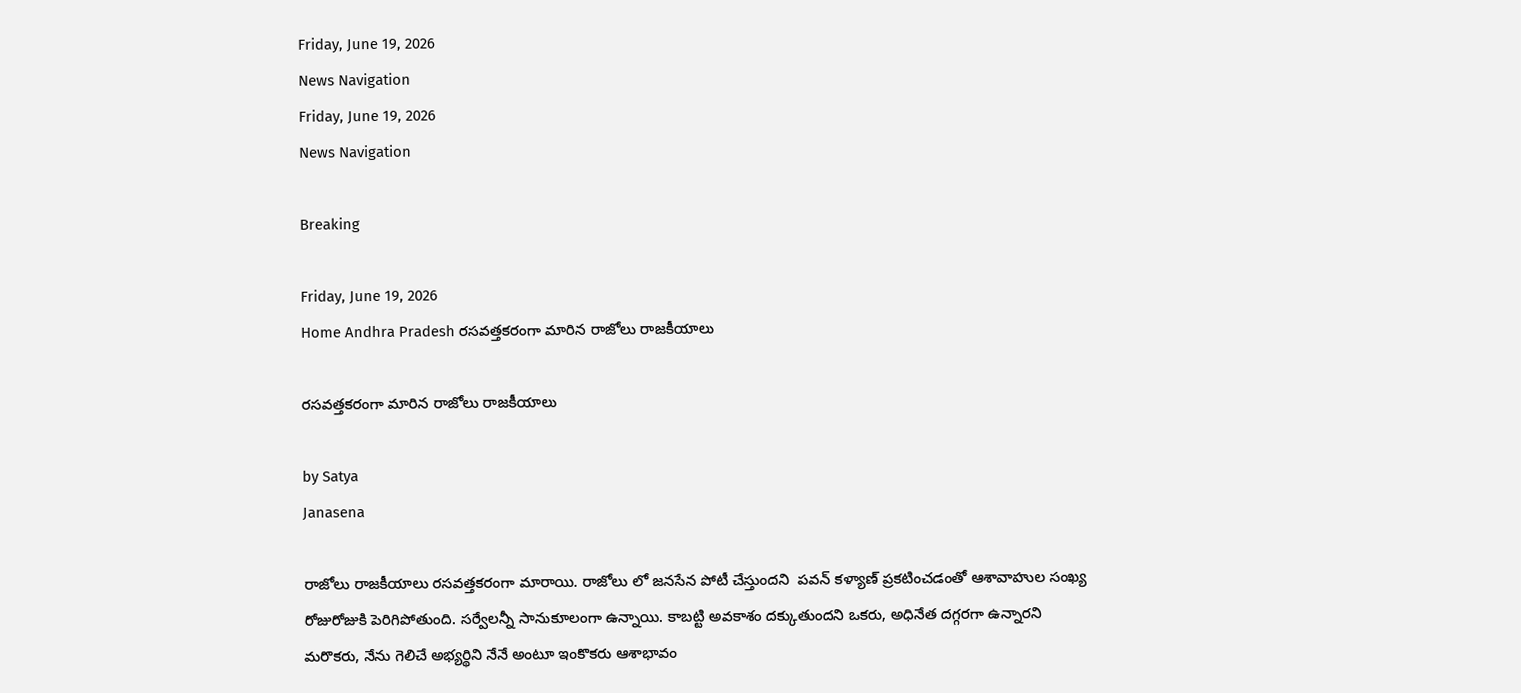Friday, June 19, 2026
News Navigation
Friday, June 19, 2026
News Navigation

Breaking

Friday, June 19, 2026
Home Andhra Pradesh రసవత్తకరంగా మారిన రాజోలు రాజకీయాలు

రసవత్తకరంగా మారిన రాజోలు రాజకీయాలు

by Satya
Janasena

రాజోలు రాజకీయాలు రసవత్తకరంగా మారాయి. రాజోలు లో జనసేన పోటీ చేస్తుందని  పవన్ కళ్యాణ్ ప్రకటించడంతో ఆశావాహుల సంఖ్య రోజురోజుకి పెరిగిపోతుంది. సర్వేలన్నీ సానుకూలంగా ఉన్నాయి. కాబట్టి అవకాశం దక్కుతుందని ఒకరు, అధినేత దగ్గరగా ఉన్నారని మరొకరు, నేను గెలిచే అభ్యర్థిని నేనే అంటూ ఇంకొకరు ఆశాభావం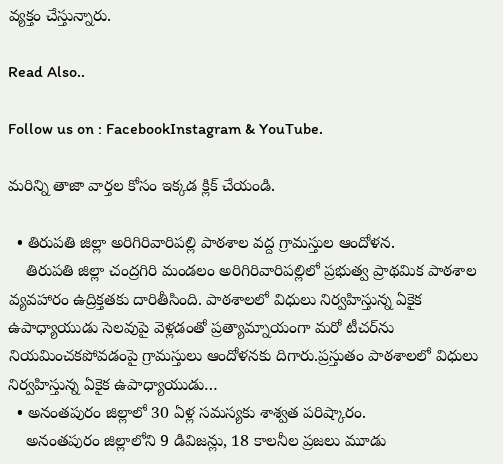వ్యక్తం చేస్తున్నారు.

Read Also..

Follow us on : FacebookInstagram & YouTube.

మరిన్ని తాజా వార్తల కోసం ఇక్కడ క్లిక్ చేయండి.

  • తిరుపతి జిల్లా అరిగిరివారిపల్లి పాఠశాల వద్ద గ్రామస్తుల ఆందోళన.
    తిరుపతి జిల్లా చంద్రగిరి మండలం అరిగిరివారిపల్లిలో ప్రభుత్వ ప్రాథమిక పాఠశాల వ్యవహారం ఉద్రిక్తతకు దారితీసింది. పాఠశాలలో విధులు నిర్వహిస్తున్న ఏకైక ఉపాధ్యాయుడు సెలవుపై వెళ్లడంతో ప్రత్యామ్నాయంగా మరో టీచర్‌ను నియమించకపోవడంపై గ్రామస్తులు ఆందోళనకు దిగారు.ప్రస్తుతం పాఠశాలలో విధులు నిర్వహిస్తున్న ఏకైక ఉపాధ్యాయుడు…
  • అనంతపురం జిల్లాలో 30 ఏళ్ల సమస్యకు శాశ్వత పరిష్కారం.
    అనంతపురం జిల్లాలోని 9 డివిజన్లు, 18 కాలనీల ప్రజలు మూడు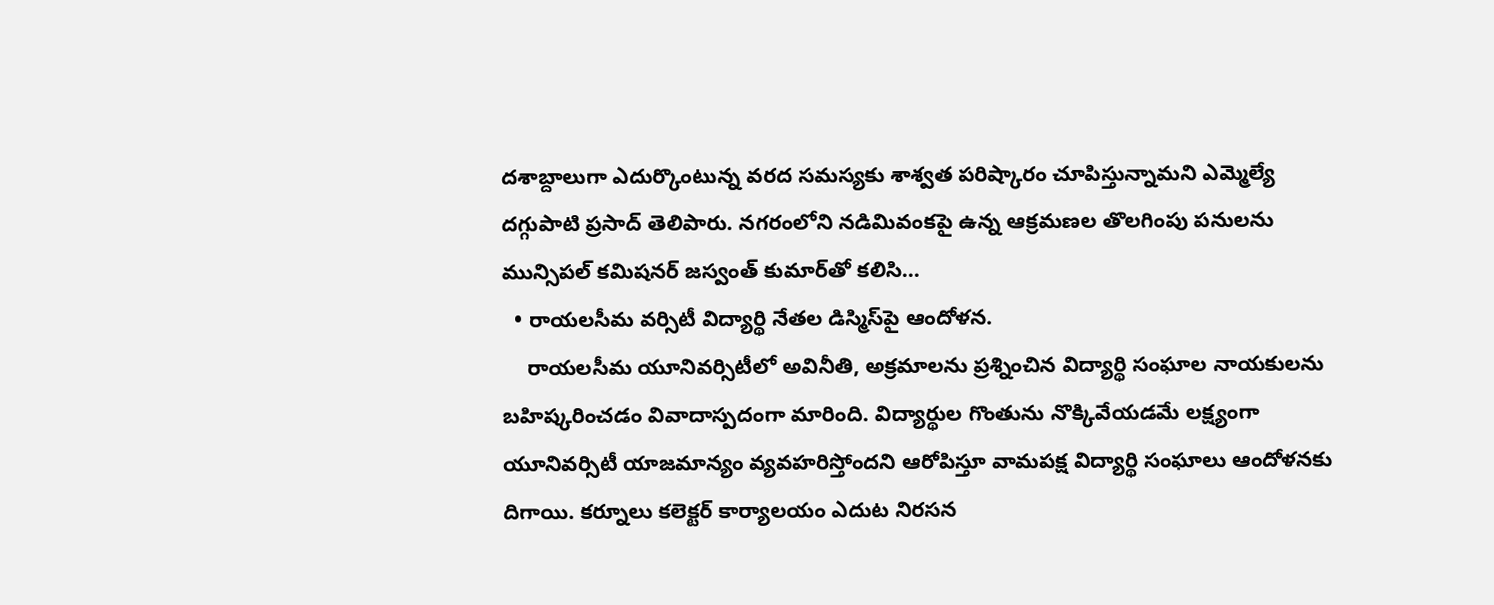దశాబ్దాలుగా ఎదుర్కొంటున్న వరద సమస్యకు శాశ్వత పరిష్కారం చూపిస్తున్నామని ఎమ్మెల్యే దగ్గుపాటి ప్రసాద్ తెలిపారు. నగరంలోని నడిమివంకపై ఉన్న ఆక్రమణల తొలగింపు పనులను మున్సిపల్ కమిషనర్ జస్వంత్ కుమార్‌తో కలిసి…
  • రాయలసీమ వర్సిటీ విద్యార్థి నేతల డిస్మిస్‌పై ఆందోళన.
    రాయలసీమ యూనివర్సిటీలో అవినీతి, అక్రమాలను ప్రశ్నించిన విద్యార్థి సంఘాల నాయకులను బహిష్కరించడం వివాదాస్పదంగా మారింది. విద్యార్థుల గొంతును నొక్కివేయడమే లక్ష్యంగా యూనివర్సిటీ యాజమాన్యం వ్యవహరిస్తోందని ఆరోపిస్తూ వామపక్ష విద్యార్థి సంఘాలు ఆందోళనకు దిగాయి. కర్నూలు కలెక్టర్ కార్యాలయం ఎదుట నిరసన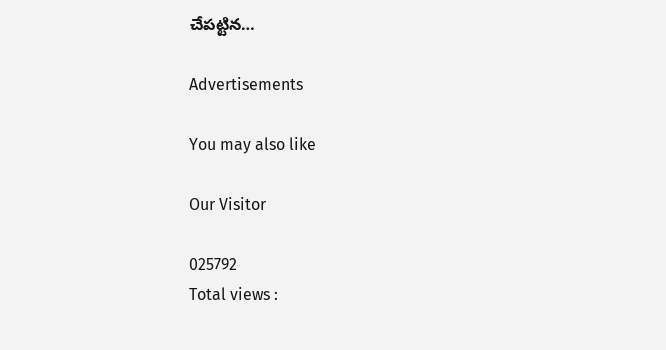చేపట్టిన…

Advertisements

You may also like

Our Visitor

025792
Total views :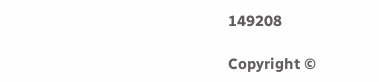149208

Copyright ©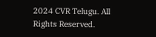2024 CVR Telugu. All Rights Reserved.